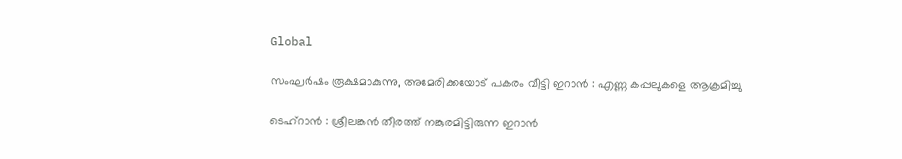Global

സംഘർഷം രൂക്ഷമാകുന്നു, അമേരിക്കയോട് പകരം വീട്ടി ഇറാൻ : എണ്ണ കപ്പലുകളെ ആക്രമിച്ചു

ടെഹ്‌റാൻ : ശ്രീലങ്കൻ തീരത്ത് നങ്കുരമിട്ടിരുന്ന ഇറാൻ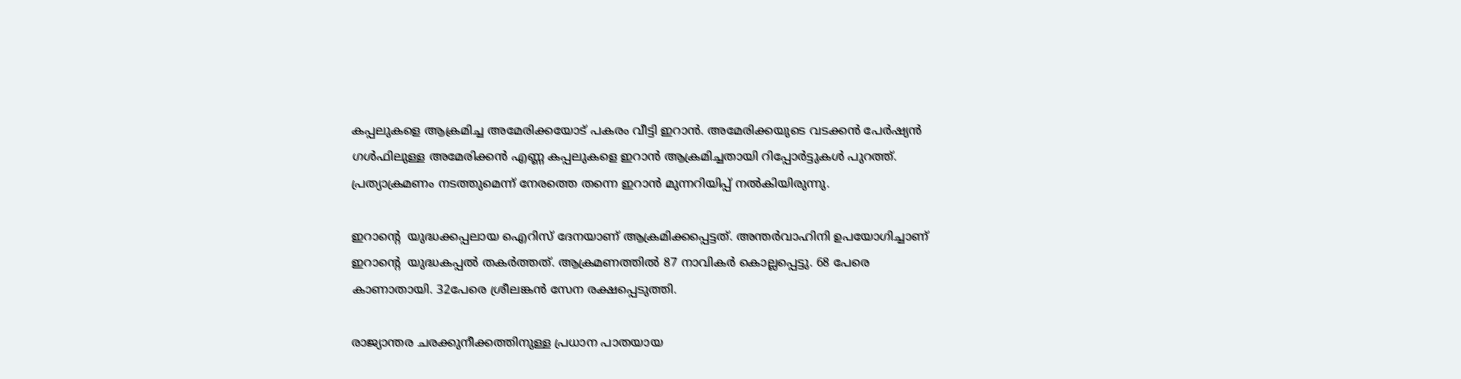കപ്പലുകളെ ആക്രമിച്ച അമേരിക്കയോട് പകരം വീട്ടി ഇറാൻ. അമേരിക്കയുടെ വടക്കൻ പേർഷ്യൻ ഗൾഫിലുള്ള അമേരിക്കൻ എണ്ണ കപ്പലുകളെ ഇറാൻ ആക്രമിച്ചതായി റിപ്പോർട്ടുകൾ പുറത്ത്. പ്രത്യാക്രമണം നടത്തുമെന്ന് നേരത്തെ തന്നെ ഇറാൻ മുന്നറിയിപ്പ് നൽകിയിരുന്നു.

ഇറാന്‍റെ  യുദ്ധക്കപ്പലായ ഐറിസ് ദേനയാണ് ആക്രമിക്കപ്പെട്ടത്. അന്തർവാഹിനി ഉപയോഗിച്ചാണ് ഇറാന്‍റെ  യുദ്ധകപ്പൽ തകർത്തത്. ആക്രമണത്തിൽ 87 നാവികർ കൊല്ലപ്പെട്ടു. 68 പേരെ കാണാതായി. 32പേരെ ശ്രീലങ്കൻ സേന രക്ഷപ്പെടുത്തി.

രാജ്യാന്തര ചരക്കുനീക്കത്തിനുള്ള പ്രധാന പാതയായ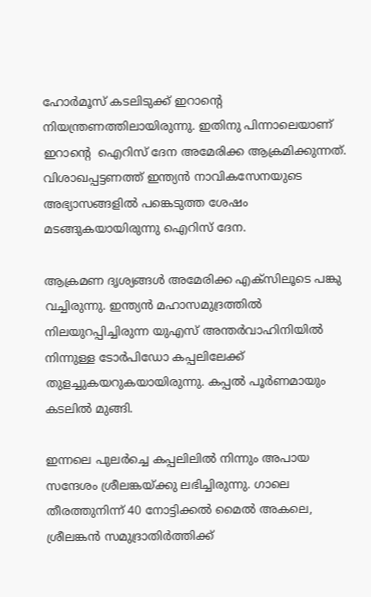ഹോർമൂസ് കടലിടുക്ക് ഇറാന്‍റെ  നിയന്ത്രണത്തിലായിരുന്നു. ഇതിനു പിന്നാലെയാണ് ഇറാന്‍റെ  ഐറിസ് ദേന അമേരിക്ക ആക്രമിക്കുന്നത്. വിശാഖപ്പട്ടണത്ത് ഇന്ത്യൻ നാവികസേനയുടെ അഭ്യാസങ്ങളിൽ പങ്കെടുത്ത ശേഷം മടങ്ങുകയായിരുന്നു ഐറിസ് ദേന.

ആക്രമണ ദൃശ്യങ്ങൾ അമേരിക്ക എക്സിലൂടെ പങ്കു വച്ചിരുന്നു. ഇന്ത്യൻ മഹാസമുദ്രത്തിൽ നിലയുറപ്പിച്ചിരുന്ന യുഎസ് അന്തർവാഹിനിയിൽ നിന്നുള്ള ടോർപിഡോ കപ്പലിലേക്ക് തുളച്ചുകയറുകയായിരുന്നു. കപ്പൽ പൂർണമായും കടലിൽ മുങ്ങി.

ഇന്നലെ പുലർച്ചെ കപ്പലിലിൽ നിന്നും അപായ സന്ദേശം ശ്രീലങ്കയ്ക്കു ലഭിച്ചിരുന്നു. ഗാലെ തീരത്തുനിന്ന് 40 നോട്ടിക്കൽ മൈൽ അകലെ, ശ്രീലങ്കൻ സമുദ്രാതിർത്തിക്ക്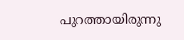പുറത്തായിരുന്നു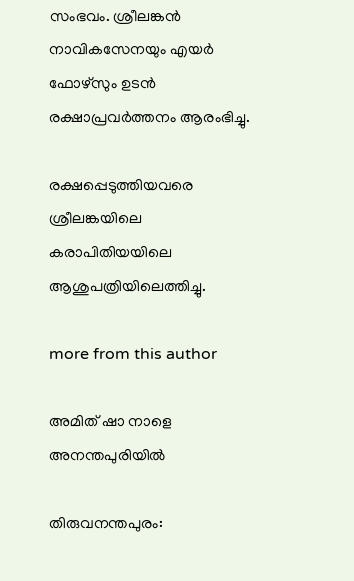സംഭവം. ശ്രീലങ്കൻ നാവികസേനയും എയർ ഫോഴ്സും ഉടൻ രക്ഷാപ്രവർത്തനം ആരംഭിച്ചു.

രക്ഷപ്പെടുത്തിയവരെ ശ്രീലങ്കയിലെ കരാപിതിയയിലെ ആശുപത്രിയിലെത്തിച്ചു.

more from this author

അമിത് ഷാ നാളെ അനന്തപുരിയിൽ

തിരുവനന്തപുരം: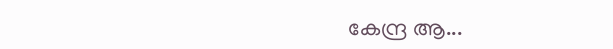കേന്ദ്ര ആ...